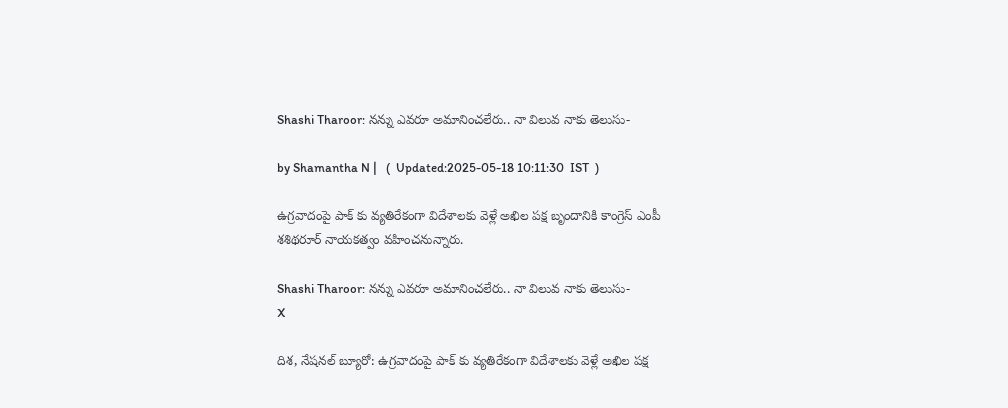Shashi Tharoor: నన్ను ఎవరూ అమానించలేరు.. నా విలువ నాకు తెలుసు-

by Shamantha N |   (  Updated:2025-05-18 10:11:30  IST  )

ఉగ్రవాదంపై పాక్ కు వ్యతిరేకంగా విదేశాలకు వెళ్లే అఖిల పక్ష బృందానికి కాంగ్రెస్ ఎంపీ శశిథరూర్ నాయకత్వం వహించనున్నారు.

Shashi Tharoor: నన్ను ఎవరూ అమానించలేరు.. నా విలువ నాకు తెలుసు-
X

దిశ, నేషనల్ బ్యూరో: ఉగ్రవాదంపై పాక్ కు వ్యతిరేకంగా విదేశాలకు వెళ్లే అఖిల పక్ష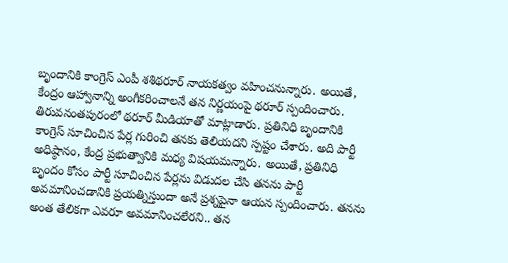బృందానికి కాంగ్రెస్ ఎంపీ శశిథరూర్ నాయకత్వం వహించనున్నారు. అయితే, కేంద్రం ఆహ్వానాన్ని అంగీకరించాలనే తన నిర్ణయంపై థరూర్ స్పందించారు. తిరువనంతపురంలో థరూర్ మీడియాతో మాట్లాడారు. ప్రతినిధి బృందానికి కాంగ్రెస్ సూచించిన పేర్ల గురించి తనకు తెలియదని స్పష్టం చేశారు. అది పార్టీ అధిష్ఠానం, కేంద్ర ప్రభుత్వానికి మధ్య విషయమన్నారు. అయితే, ప్రతినిధి బృందం కోసం పార్టీ సూచించిన పేర్లను విడుదల చేసి తనను పార్టీ అవమానించడానికి ప్రయత్నిస్తుందా అనే ప్రశ్నపైనా ఆయన స్పందించారు. తనను అంత తేలికగా ఎవరూ అవమానించలేరని.. తన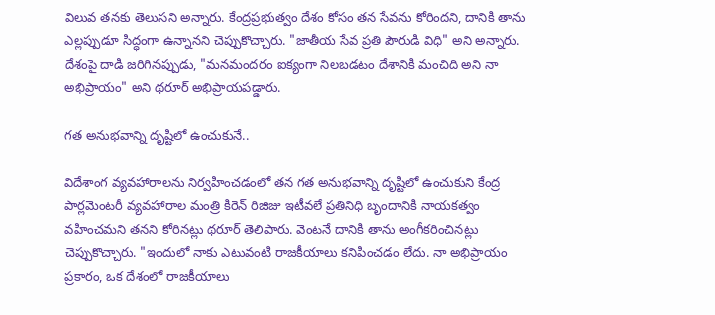విలువ తనకు తెలుసని అన్నారు. కేంద్రప్రభుత్వం దేశం కోసం తన సేవను కోరిందని, దానికి తాను ఎల్లప్పుడూ సిద్ధంగా ఉన్నానని చెప్పుకొచ్చారు. "జాతీయ సేవ ప్రతి పౌరుడి విధి" అని అన్నారు. దేశంపై దాడి జరిగినప్పుడు, "మనమందరం ఐక్యంగా నిలబడటం దేశానికి మంచిది అని నా అభిప్రాయం" అని థరూర్ అభిప్రాయపడ్డారు.

గత అనుభవాన్ని దృష్టిలో ఉంచుకునే..

విదేశాంగ వ్యవహారాలను నిర్వహించడంలో తన గత అనుభవాన్ని దృష్టిలో ఉంచుకుని కేంద్ర పార్లమెంటరీ వ్యవహారాల మంత్రి కిరెన్ రిజిజు ఇటీవలే ప్రతినిధి బృందానికి నాయకత్వం వహించమని తనని కోరినట్లు థరూర్ తెలిపారు. వెంటనే దానికి తాను అంగీకరించినట్లు చెప్పుకొచ్చారు. "ఇందులో నాకు ఎటువంటి రాజకీయాలు కనిపించడం లేదు. నా అభిప్రాయం ప్రకారం, ఒక దేశంలో రాజకీయాలు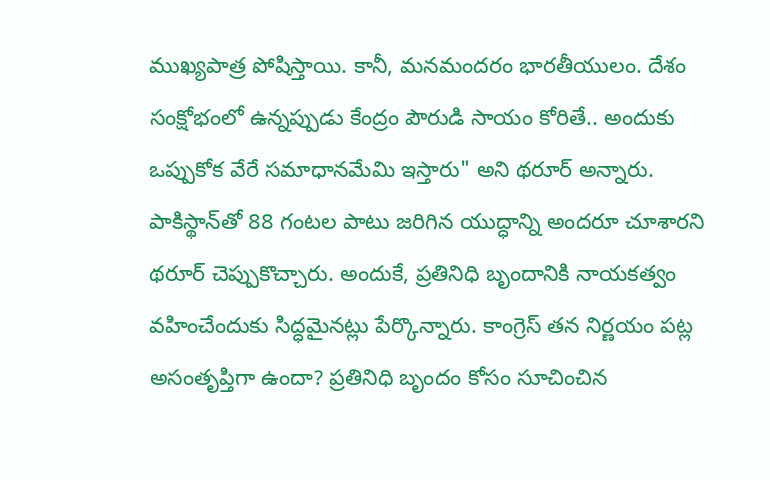ముఖ్యపాత్ర పోషిస్తాయి. కానీ, మనమందరం భారతీయులం. దేశం సంక్షోభంలో ఉన్నప్పుడు కేంద్రం పౌరుడి సాయం కోరితే.. అందుకు ఒప్పుకోక వేరే సమాధానమేమి ఇస్తారు" అని థరూర్ అన్నారు. పాకిస్థాన్‌తో 88 గంటల పాటు జరిగిన యుద్ధాన్ని అందరూ చూశారని థరూర్ చెప్పుకొచ్చారు. అందుకే, ప్రతినిధి బృందానికి నాయకత్వం వహించేందుకు సిద్ధమైనట్లు పేర్కొన్నారు. కాంగ్రెస్ తన నిర్ణయం పట్ల అసంతృప్తిగా ఉందా? ప్రతినిధి బృందం కోసం సూచించిన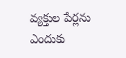వ్యక్తుల పేర్లను ఎందుకు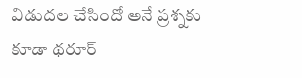విడుదల చేసిందో అనే ప్రశ్నకు కూడా థరూర్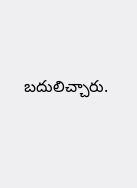బదులిచ్చారు.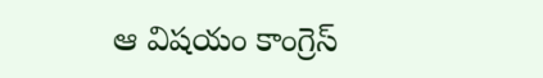ఆ విషయం కాంగ్రెస్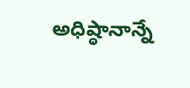అధిష్ఠానాన్నే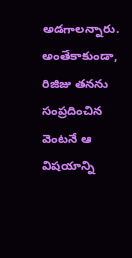అడగాలన్నారు. అంతేకాకుండా, రిజిజు తనను సంప్రదించిన వెంటనే ఆ విషయాన్ని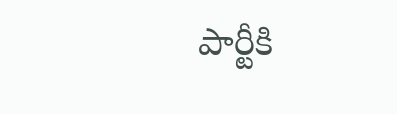పార్టీకి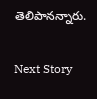తెలిపానన్నారు.

Next Story